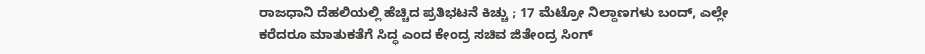ರಾಜಧಾನಿ ದೆಹಲಿಯಲ್ಲಿ ಹೆಚ್ಚಿದ ಪ್ರತಿಭಟನೆ ಕಿಚ್ಚು ; 17 ಮೆಟ್ರೋ ನಿಲ್ದಾಣಗಳು ಬಂದ್, ಎಲ್ಲೇ ಕರೆದರೂ ಮಾತುಕತೆಗೆ ಸಿದ್ಧ ಎಂದ ಕೇಂದ್ರ ಸಚಿವ ಜಿತೇಂದ್ರ ಸಿಂಗ್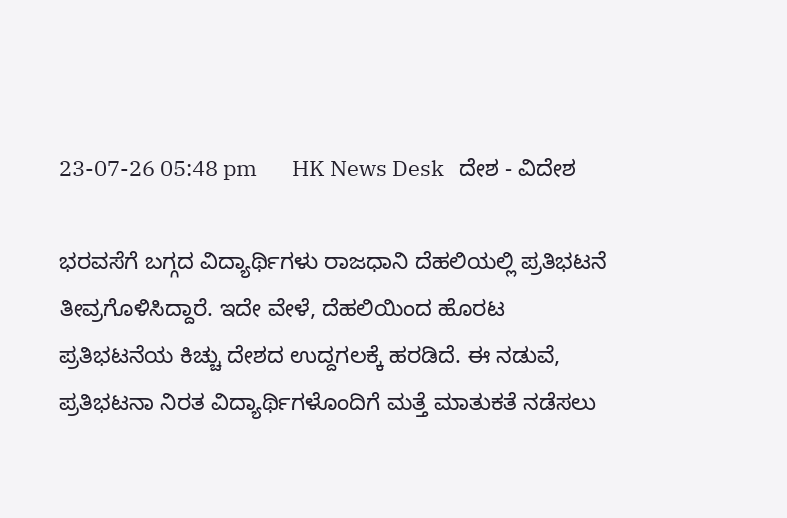23-07-26 05:48 pm       HK News Desk   ದೇಶ - ವಿದೇಶ

ಭರವಸೆಗೆ ಬಗ್ಗದ ವಿದ್ಯಾರ್ಥಿಗಳು ರಾಜಧಾನಿ ದೆಹಲಿಯಲ್ಲಿ ಪ್ರತಿಭಟನೆ ತೀವ್ರಗೊಳಿಸಿದ್ದಾರೆ. ಇದೇ ವೇಳೆ, ದೆಹಲಿಯಿಂದ ಹೊರಟ ಪ್ರತಿಭಟನೆಯ ಕಿಚ್ಚು ದೇಶದ ಉದ್ದಗಲಕ್ಕೆ ಹರಡಿದೆ. ಈ ನಡುವೆ, ಪ್ರತಿಭಟನಾ ನಿರತ ವಿದ್ಯಾರ್ಥಿಗಳೊಂದಿಗೆ ಮತ್ತೆ ಮಾತುಕತೆ ನಡೆಸಲು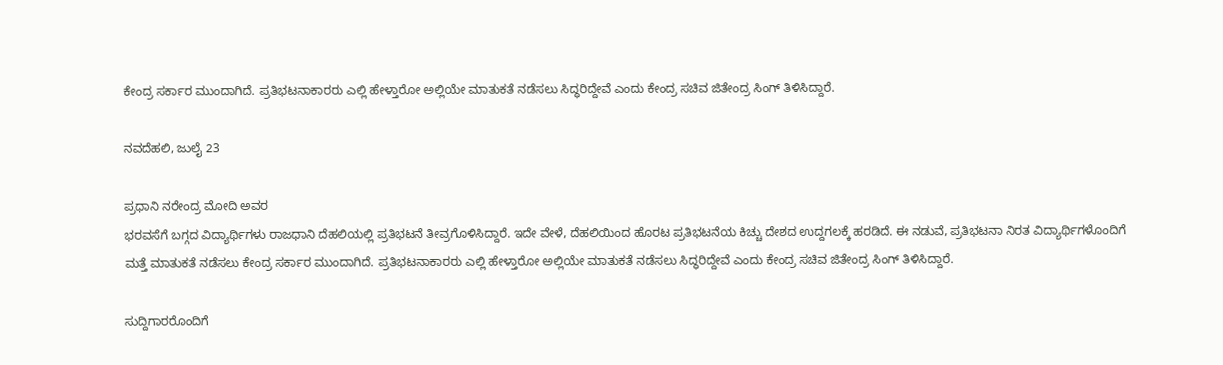ಕೇಂದ್ರ ಸರ್ಕಾರ ಮುಂದಾಗಿದೆ. ಪ್ರತಿಭಟನಾಕಾರರು ಎಲ್ಲಿ ಹೇಳ್ತಾರೋ ಅಲ್ಲಿಯೇ ಮಾತುಕತೆ ನಡೆಸಲು ಸಿದ್ಧರಿದ್ದೇವೆ ಎಂದು ಕೇಂದ್ರ ಸಚಿವ ಜಿತೇಂದ್ರ ಸಿಂಗ್ ತಿಳಿಸಿದ್ದಾರೆ.

ನವದೆಹಲಿ, ಜುಲೈ 23

ಪ್ರಧಾನಿ ನರೇಂದ್ರ ಮೋದಿ ಅವರ
ಭರವಸೆಗೆ ಬಗ್ಗದ ವಿದ್ಯಾರ್ಥಿಗಳು ರಾಜಧಾನಿ ದೆಹಲಿಯಲ್ಲಿ ಪ್ರತಿಭಟನೆ ತೀವ್ರಗೊಳಿಸಿದ್ದಾರೆ. ಇದೇ ವೇಳೆ, ದೆಹಲಿಯಿಂದ ಹೊರಟ ಪ್ರತಿಭಟನೆಯ ಕಿಚ್ಚು ದೇಶದ ಉದ್ದಗಲಕ್ಕೆ ಹರಡಿದೆ. ಈ ನಡುವೆ, ಪ್ರತಿಭಟನಾ ನಿರತ ವಿದ್ಯಾರ್ಥಿಗಳೊಂದಿಗೆ ಮತ್ತೆ ಮಾತುಕತೆ ನಡೆಸಲು ಕೇಂದ್ರ ಸರ್ಕಾರ ಮುಂದಾಗಿದೆ. ಪ್ರತಿಭಟನಾಕಾರರು ಎಲ್ಲಿ ಹೇಳ್ತಾರೋ ಅಲ್ಲಿಯೇ ಮಾತುಕತೆ ನಡೆಸಲು ಸಿದ್ಧರಿದ್ದೇವೆ ಎಂದು ಕೇಂದ್ರ ಸಚಿವ ಜಿತೇಂದ್ರ ಸಿಂಗ್ ತಿಳಿಸಿದ್ದಾರೆ.

ಸುದ್ದಿಗಾರರೊಂದಿಗೆ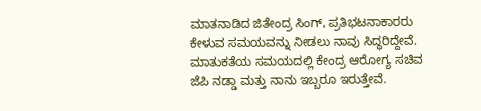ಮಾತನಾಡಿದ ಜಿತೇಂದ್ರ ಸಿಂಗ್, ಪ್ರತಿಭಟನಾಕಾರರು ಕೇಳುವ ಸಮಯವನ್ನು ನೀಡಲು ನಾವು ಸಿದ್ಧರಿದ್ದೇವೆ. ಮಾತುಕತೆಯ ಸಮಯದಲ್ಲಿ ಕೇಂದ್ರ ಆರೋಗ್ಯ ಸಚಿವ ಜೆಪಿ ನಡ್ಡಾ ಮತ್ತು ನಾನು ಇಬ್ಬರೂ ಇರುತ್ತೇವೆ.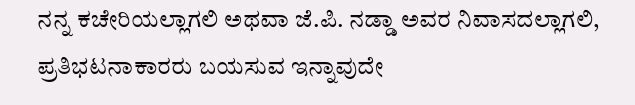ನನ್ನ ಕಚೇರಿಯಲ್ಲಾಗಲಿ ಅಥವಾ ಜೆ.ಪಿ. ನಡ್ಡಾ ಅವರ ನಿವಾಸದಲ್ಲಾಗಲಿ, ಪ್ರತಿಭಟನಾಕಾರರು ಬಯಸುವ ಇನ್ನಾವುದೇ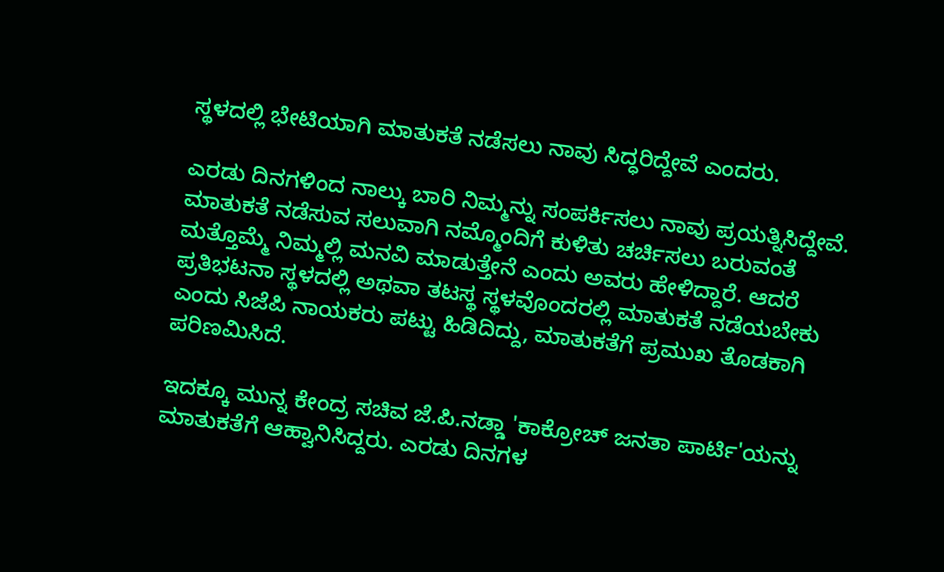ಸ್ಥಳದಲ್ಲಿ ಭೇಟಿಯಾಗಿ ಮಾತುಕತೆ ನಡೆಸಲು ನಾವು ಸಿದ್ಧರಿದ್ದೇವೆ ಎಂದರು.

ಎರಡು ದಿನಗಳಿಂದ ನಾಲ್ಕು ಬಾರಿ ನಿಮ್ಮನ್ನು ಸಂಪರ್ಕಿಸಲು ನಾವು ಪ್ರಯತ್ನಿಸಿದ್ದೇವೆ. ಮಾತುಕತೆ ನಡೆಸುವ ಸಲುವಾಗಿ ನಮ್ಮೊಂದಿಗೆ ಕುಳಿತು ಚರ್ಚಿಸಲು ಬರುವಂತೆ ಮತ್ತೊಮ್ಮೆ ನಿಮ್ಮಲ್ಲಿ ಮನವಿ ಮಾಡುತ್ತೇನೆ ಎಂದು ಅವರು ಹೇಳಿದ್ದಾರೆ. ಆದರೆ ಪ್ರತಿಭಟನಾ ಸ್ಥಳದಲ್ಲಿ ಅಥವಾ ತಟಸ್ಥ ಸ್ಥಳವೊಂದರಲ್ಲಿ ಮಾತುಕತೆ ನಡೆಯಬೇಕು ಎಂದು ಸಿಜೆಪಿ ನಾಯಕರು ಪಟ್ಟು ಹಿಡಿದಿದ್ದು, ಮಾತುಕತೆಗೆ ಪ್ರಮುಖ ತೊಡಕಾಗಿ ಪರಿಣಮಿಸಿದೆ.

ಇದಕ್ಕೂ ಮುನ್ನ ಕೇಂದ್ರ ಸಚಿವ ಜೆ.ಪಿ.ನಡ್ಡಾ 'ಕಾಕ್ರೋಚ್ ಜನತಾ ಪಾರ್ಟಿ'ಯನ್ನು ಮಾತುಕತೆಗೆ ಆಹ್ವಾನಿಸಿದ್ದರು. ಎರಡು ದಿನಗಳ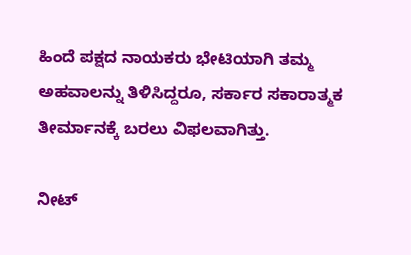ಹಿಂದೆ ಪಕ್ಷದ ನಾಯಕರು ಭೇಟಿಯಾಗಿ ತಮ್ಮ ಅಹವಾಲನ್ನು ತಿಳಿಸಿದ್ದರೂ, ಸರ್ಕಾರ ಸಕಾರಾತ್ಮಕ ತೀರ್ಮಾನಕ್ಕೆ ಬರಲು ವಿಫಲವಾಗಿತ್ತು.

ನೀಟ್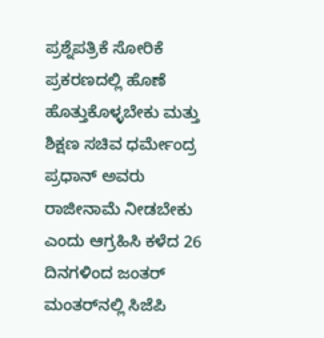ಪ್ರಶ್ನೆಪತ್ರಿಕೆ ಸೋರಿಕೆ ಪ್ರಕರಣದಲ್ಲಿ ಹೊಣೆ ಹೊತ್ತುಕೊಳ್ಳಬೇಕು ಮತ್ತು ಶಿಕ್ಷಣ ಸಚಿವ ಧರ್ಮೇಂದ್ರ ಪ್ರಧಾನ್ ಅವರು ರಾಜೀನಾಮೆ ನೀಡಬೇಕು ಎಂದು ಆಗ್ರಹಿಸಿ ಕಳೆದ 26 ದಿನಗಳಿಂದ ಜಂತರ್ ಮಂತರ್‌ನಲ್ಲಿ ಸಿಜೆಪಿ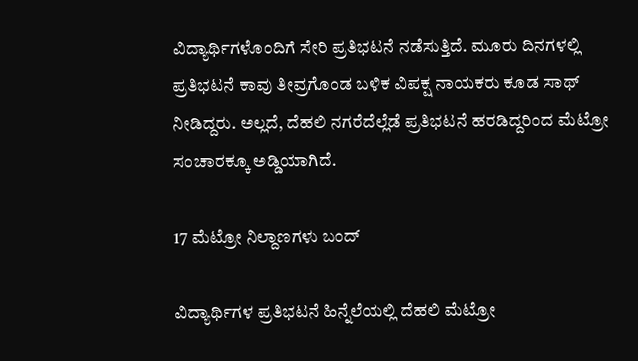ವಿದ್ಯಾರ್ಥಿಗಳೊಂದಿಗೆ ಸೇರಿ ಪ್ರತಿಭಟನೆ ನಡೆಸುತ್ತಿದೆ. ಮೂರು ದಿನಗಳಲ್ಲಿ ಪ್ರತಿಭಟನೆ ಕಾವು ತೀವ್ರಗೊಂಡ ಬಳಿಕ ವಿಪಕ್ಷ ನಾಯಕರು ಕೂಡ ಸಾಥ್ ನೀಡಿದ್ದರು. ಅಲ್ಲದೆ, ದೆಹಲಿ ನಗರೆದೆಲ್ಲೆಡೆ ಪ್ರತಿಭಟನೆ ಹರಡಿದ್ದರಿಂದ ಮೆಟ್ರೋ ಸಂಚಾರಕ್ಕೂ ಅಡ್ಡಿಯಾಗಿದೆ.

17 ಮೆಟ್ರೋ ನಿಲ್ದಾಣಗಳು ಬಂದ್

ವಿದ್ಯಾರ್ಥಿಗಳ ಪ್ರತಿಭಟನೆ ಹಿನ್ನೆಲೆಯಲ್ಲಿ ದೆಹಲಿ ಮೆಟ್ರೋ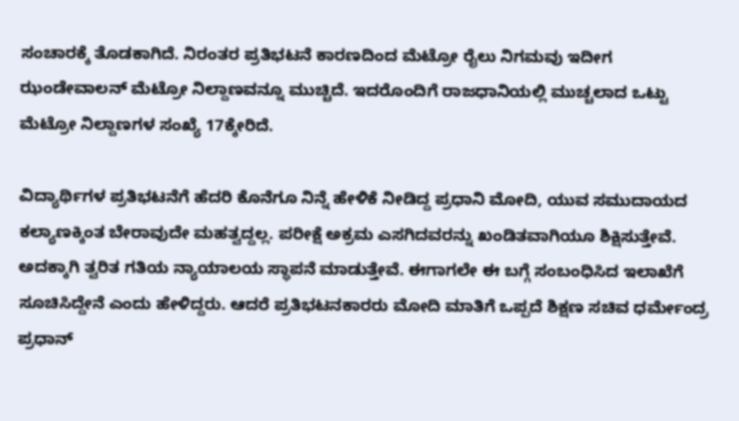ಸಂಚಾರಕ್ಕೆ ತೊಡಕಾಗಿದೆ‌. ನಿರಂತರ ಪ್ರತಿಭಟನೆ ಕಾರಣದಿಂದ ಮೆಟ್ರೋ ರೈಲು ನಿಗಮವು ಇದೀಗ ಝಂಡೇವಾಲನ್ ಮೆಟ್ರೋ ನಿಲ್ದಾಣವನ್ನೂ ಮುಚ್ಚಿದೆ. ಇದರೊಂದಿಗೆ ರಾಜಧಾನಿಯಲ್ಲಿ ಮುಚ್ಚಲಾದ ಒಟ್ಟು ಮೆಟ್ರೋ ನಿಲ್ದಾಣಗಳ ಸಂಖ್ಯೆ 17ಕ್ಕೇರಿದೆ.

ವಿದ್ಯಾರ್ಥಿಗಳ ಪ್ರತಿಭಟನೆಗೆ ಹೆದರಿ ಕೊನೆಗೂ ನಿನ್ನೆ ಹೇಳಿಕೆ ನೀಡಿದ್ದ ಪ್ರಧಾನಿ ಮೋದಿ, ಯುವ ಸಮುದಾಯದ ಕಲ್ಯಾಣಕ್ಕಿಂತ ಬೇರಾವುದೇ ಮಹತ್ವದ್ದಲ್ಲ. ಪರೀಕ್ಷೆ ಅಕ್ರಮ ಎಸಗಿದವರನ್ನು ಖಂಡಿತವಾಗಿಯೂ ಶಿಕ್ಷಿಸುತ್ತೇವೆ. ಅದಕ್ಕಾಗಿ ತ್ವರಿತ ಗತಿಯ ನ್ಯಾಯಾಲಯ ಸ್ಥಾಪನೆ ಮಾಡುತ್ತೇವೆ. ಈಗಾಗಲೇ ಈ ಬಗ್ಗೆ ಸಂಬಂಧಿಸಿದ ಇಲಾಖೆಗೆ ಸೂಚಿಸಿದ್ದೇನೆ ಎಂದು ಹೇಳಿದ್ದರು. ಆದರೆ ಪ್ರತಿಭಟನಕಾರರು ಮೋದಿ ಮಾತಿಗೆ ಒಪ್ಪದೆ ಶಿಕ್ಷಣ ಸಚಿವ ಧರ್ಮೇಂದ್ರ ಪ್ರಧಾನ್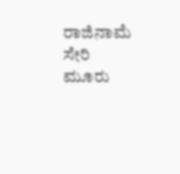ರಾಜಿನಾಮೆ ಸೇರಿ ಮೂರು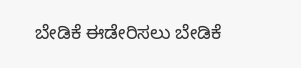ಬೇಡಿಕೆ ಈಡೇರಿಸಲು ಬೇಡಿಕೆ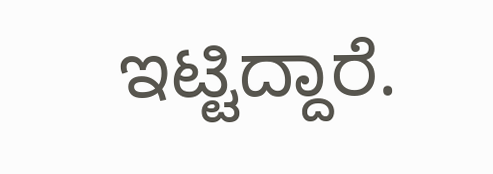ಇಟ್ಟಿದ್ದಾರೆ.